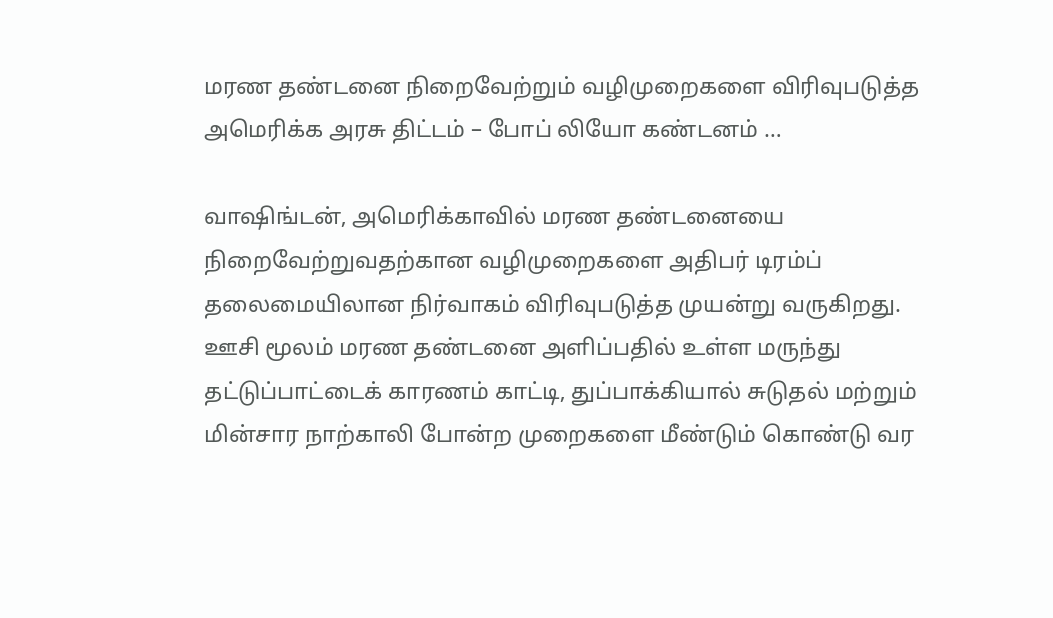மரண தண்டனை நிறைவேற்றும் வழிமுறைகளை விரிவுபடுத்த அமெரிக்க அரசு திட்டம் – போப் லியோ கண்டனம் …

வாஷிங்டன், அமெரிக்காவில் மரண தண்டனையை நிறைவேற்றுவதற்கான வழிமுறைகளை அதிபர் டிரம்ப் தலைமையிலான நிர்வாகம் விரிவுபடுத்த முயன்று வருகிறது. ஊசி மூலம் மரண தண்டனை அளிப்பதில் உள்ள மருந்து தட்டுப்பாட்டைக் காரணம் காட்டி, துப்பாக்கியால் சுடுதல் மற்றும் மின்சார நாற்காலி போன்ற முறைகளை மீண்டும் கொண்டு வர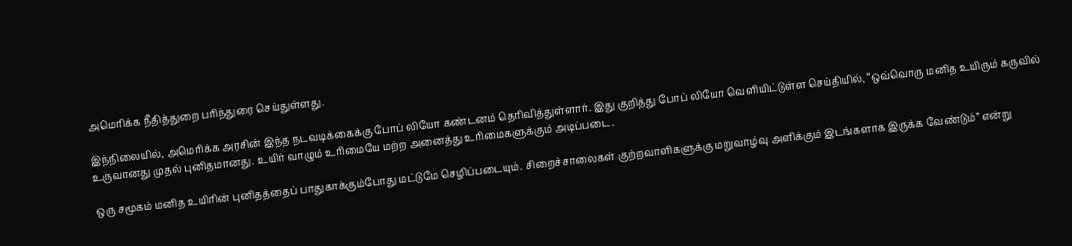அமெரிக்க நீதித்துறை பரிந்துரை செய்துள்ளது.

இந்நிலையில், அமெரிக்க அரசின் இந்த நடவடிக்கைக்கு போப் லியோ கண்டனம் தெரிவித்துள்ளார். இது குறித்து போப் லியோ வெளியிட்டுள்ள செய்தியில், “ஒவ்வொரு மனித உயிரும் கருவில் உருவானது முதல் புனிதமானது. உயிர் வாழும் உரிமையே மற்ற அனைத்து உரிமைகளுக்கும் அடிப்படை.

ஒரு சமூகம் மனித உயிரின் புனிதத்தைப் பாதுகாக்கும்போது மட்டுமே செழிப்படையும். சிறைச்சாலைகள் குற்றவாளிகளுக்கு மறுவாழ்வு அளிக்கும் இடங்களாக இருக்க வேண்டும்” என்று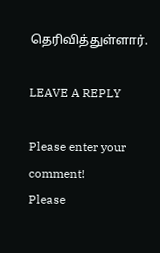தெரிவித்துள்ளார்.

LEAVE A REPLY

Please enter your comment!
Please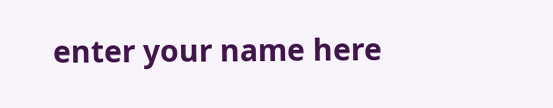enter your name here